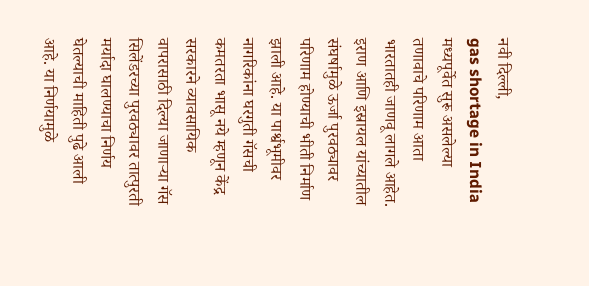नवी दिल्ली,
gas shortage in India मध्यपूर्वेत सुरू असलेल्या तणावाचे परिणाम आता भारतातही जाणवू लागले आहेत. इराण आणि इस्रायल यांच्यातील संघर्षामुळे ऊर्जा पुरवठ्यावर परिणाम होण्याची भीती निर्माण झाली आहे. या पार्श्वभूमीवर नागरिकांना घरगुती गॅसची कमतरता भासू नये म्हणून केंद्र सरकारने व्यावसायिक वापरासाठी दिल्या जाणाऱ्या गॅस सिलेंडरच्या पुरवठ्यावर तात्पुरती मर्यादा घालण्याचा निर्णय घेतल्याची माहिती पुढे आली आहे. या निर्णयामुळे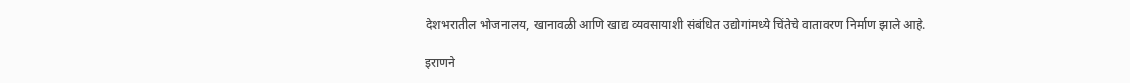देशभरातील भोजनालय, खानावळी आणि खाद्य व्यवसायाशी संबंधित उद्योगांमध्ये चिंतेचे वातावरण निर्माण झाले आहे.

इराणने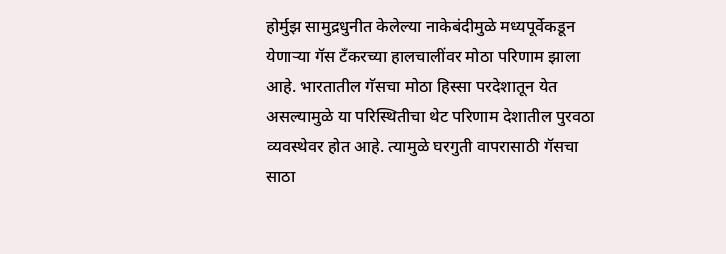होर्मुझ सामुद्रधुनीत केलेल्या नाकेबंदीमुळे मध्यपूर्वेकडून येणाऱ्या गॅस टँकरच्या हालचालींवर मोठा परिणाम झाला आहे. भारतातील गॅसचा मोठा हिस्सा परदेशातून येत असल्यामुळे या परिस्थितीचा थेट परिणाम देशातील पुरवठा व्यवस्थेवर होत आहे. त्यामुळे घरगुती वापरासाठी गॅसचा साठा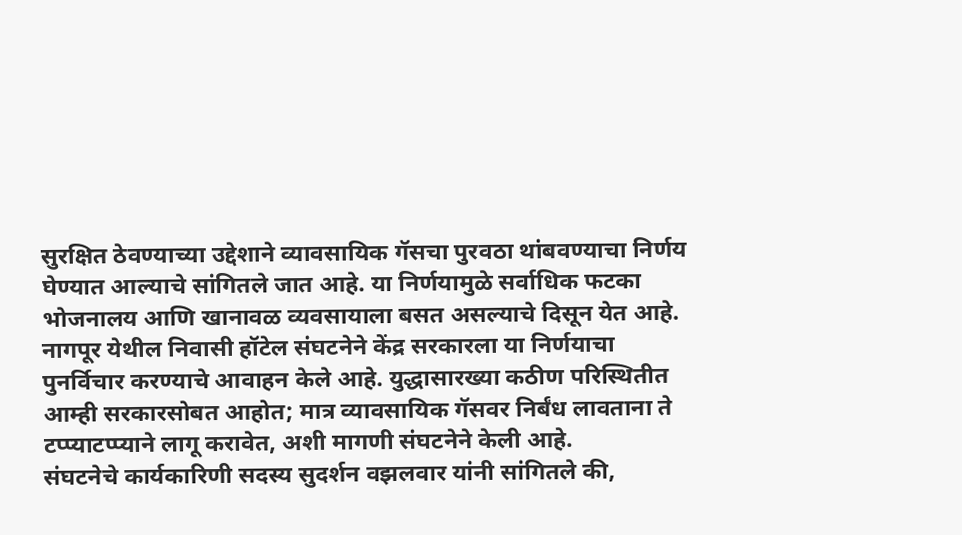सुरक्षित ठेवण्याच्या उद्देशाने व्यावसायिक गॅसचा पुरवठा थांबवण्याचा निर्णय घेण्यात आल्याचे सांगितले जात आहे. या निर्णयामुळे सर्वाधिक फटका भोजनालय आणि खानावळ व्यवसायाला बसत असल्याचे दिसून येत आहे. नागपूर येथील निवासी हॉटेल संघटनेने केंद्र सरकारला या निर्णयाचा पुनर्विचार करण्याचे आवाहन केले आहे. युद्धासारख्या कठीण परिस्थितीत आम्ही सरकारसोबत आहोत; मात्र व्यावसायिक गॅसवर निर्बंध लावताना ते टप्प्याटप्प्याने लागू करावेत, अशी मागणी संघटनेने केली आहे.
संघटनेचे कार्यकारिणी सदस्य सुदर्शन वझलवार यांनी सांगितले की,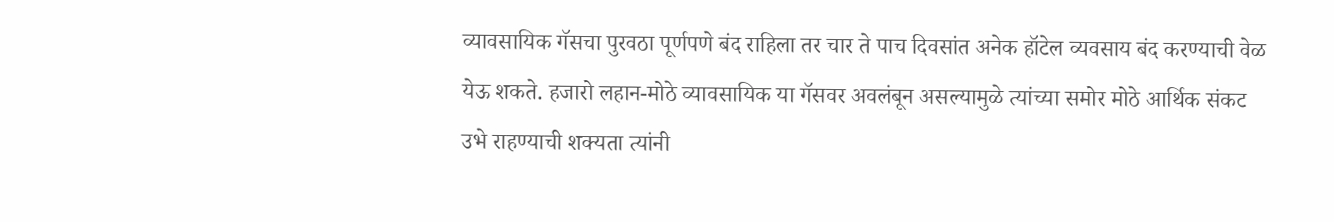व्यावसायिक गॅसचा पुरवठा पूर्णपणे बंद राहिला तर चार ते पाच दिवसांत अनेक हॉटेल व्यवसाय बंद करण्याची वेळ येऊ शकते. हजारो लहान-मोठे व्यावसायिक या गॅसवर अवलंबून असल्यामुळे त्यांच्या समोर मोठे आर्थिक संकट उभे राहण्याची शक्यता त्यांनी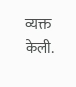व्यक्त केली.